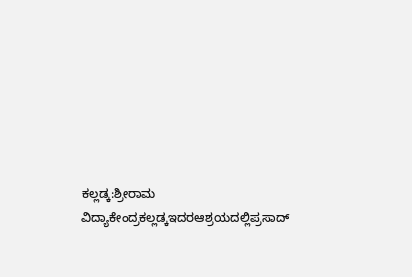ಕಲ್ಲಡ್ಕ:ಶ್ರೀರಾಮ ವಿದ್ಯಾಕೇಂದ್ರಕಲ್ಲಡ್ಕಇದರಆಶ್ರಯದಲ್ಲಿಪ್ರಸಾದ್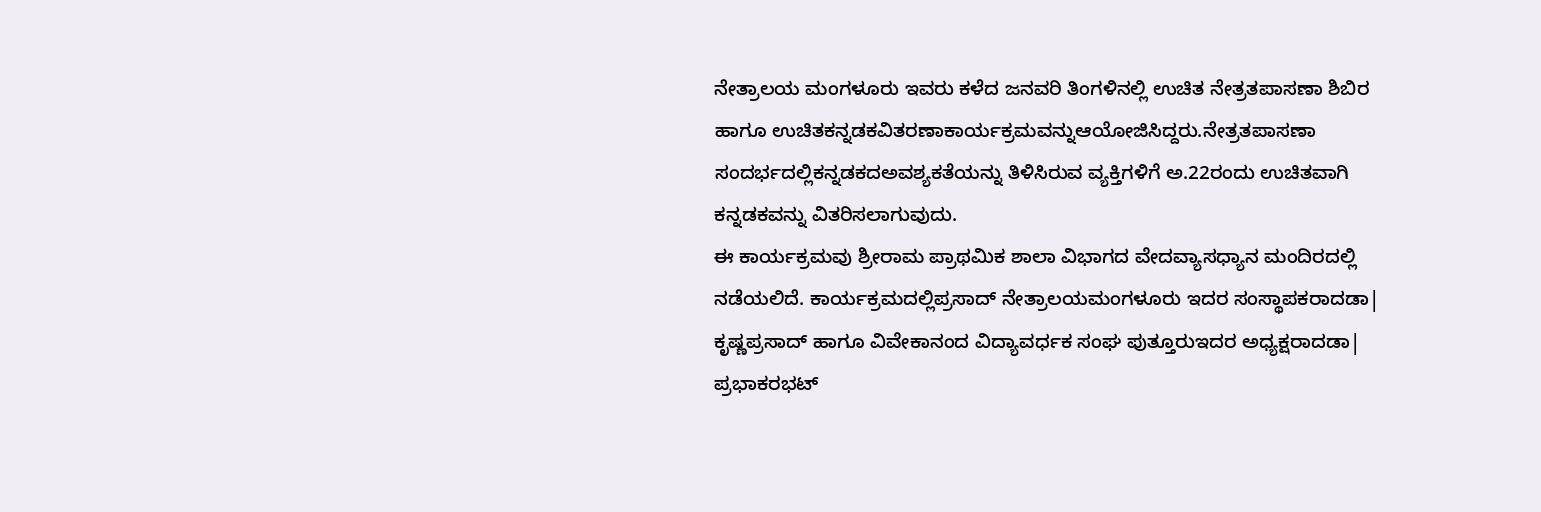ನೇತ್ರಾಲಯ ಮಂಗಳೂರು ಇವರು ಕಳೆದ ಜನವರಿ ತಿಂಗಳಿನಲ್ಲಿ ಉಚಿತ ನೇತ್ರತಪಾಸಣಾ ಶಿಬಿರ ಹಾಗೂ ಉಚಿತಕನ್ನಡಕವಿತರಣಾಕಾರ್ಯಕ್ರಮವನ್ನುಆಯೋಜಿಸಿದ್ದರು.ನೇತ್ರತಪಾಸಣಾ ಸಂದರ್ಭದಲ್ಲಿಕನ್ನಡಕದಅವಶ್ಯಕತೆಯನ್ನು ತಿಳಿಸಿರುವ ವ್ಯಕ್ತಿಗಳಿಗೆ ಅ.22ರಂದು ಉಚಿತವಾಗಿ ಕನ್ನಡಕವನ್ನು ವಿತರಿಸಲಾಗುವುದು.
ಈ ಕಾರ್ಯಕ್ರಮವು ಶ್ರೀರಾಮ ಪ್ರಾಥಮಿಕ ಶಾಲಾ ವಿಭಾಗದ ವೇದವ್ಯಾಸಧ್ಯಾನ ಮಂದಿರದಲ್ಲಿ ನಡೆಯಲಿದೆ. ಕಾರ್ಯಕ್ರಮದಲ್ಲಿಪ್ರಸಾದ್ ನೇತ್ರಾಲಯಮಂಗಳೂರು ಇದರ ಸಂಸ್ಥಾಪಕರಾದಡಾ| ಕೃಷ್ಣಪ್ರಸಾದ್ ಹಾಗೂ ವಿವೇಕಾನಂದ ವಿದ್ಯಾವರ್ಧಕ ಸಂಘ ಪುತ್ತೂರುಇದರ ಅಧ್ಯಕ್ಷರಾದಡಾ| ಪ್ರಭಾಕರಭಟ್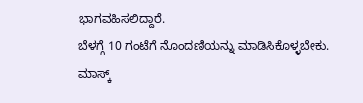ಭಾಗವಹಿಸಲಿದ್ದಾರೆ.
ಬೆಳಗ್ಗೆ 10 ಗಂಟೆಗೆ ನೊಂದಣಿಯನ್ನು ಮಾಡಿಸಿಕೊಳ್ಳಬೇಕು. ಮಾಸ್ಕ್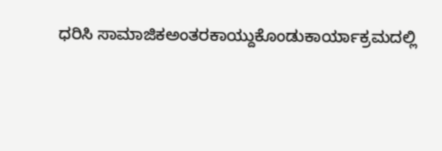ಧರಿಸಿ ಸಾಮಾಜಿಕಅಂತರಕಾಯ್ದುಕೊಂಡುಕಾರ್ಯಾಕ್ರಮದಲ್ಲಿ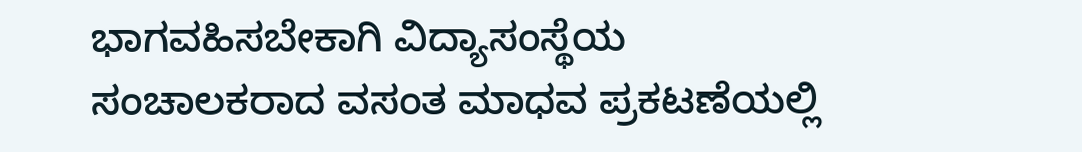ಭಾಗವಹಿಸಬೇಕಾಗಿ ವಿದ್ಯಾಸಂಸ್ಥೆಯ ಸಂಚಾಲಕರಾದ ವಸಂತ ಮಾಧವ ಪ್ರಕಟಣೆಯಲ್ಲಿ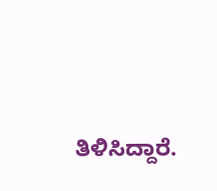ತಿಳಿಸಿದ್ದಾರೆ.